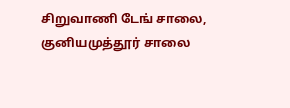சிறுவாணி டேங் சாலை, குனியமுத்தூர் சாலை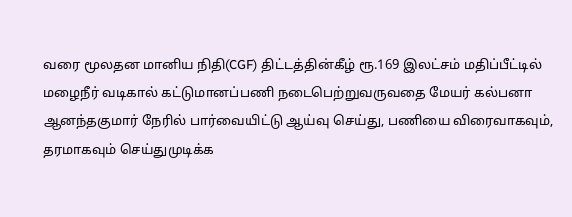வரை மூலதன மானிய நிதி(CGF) திட்டத்தின்கீழ் ரூ.169 இலட்சம் மதிப்பீட்டில் மழைநீர் வடிகால் கட்டுமானப்பணி நடைபெற்றுவருவதை மேயர் கல்பனா ஆனந்தகுமார் நேரில் பார்வையிட்டு ஆய்வு செய்து, பணியை விரைவாகவும், தரமாகவும் செய்துமுடிக்க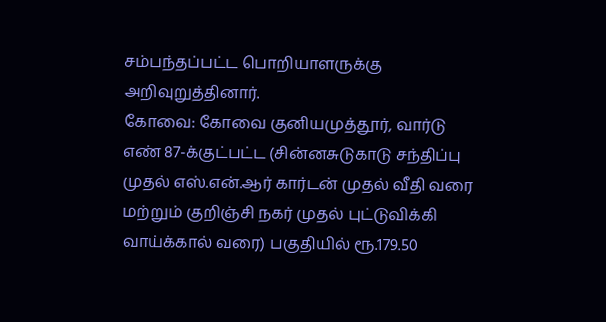சம்பந்தப்பட்ட பொறியாளருக்கு அறிவுறுத்தினார்.
கோவை: கோவை குனியமுத்தூர், வார்டு எண் 87-க்குட்பட்ட (சின்னசுடுகாடு சந்திப்பு முதல் எஸ்.என்.ஆர் கார்டன் முதல் வீதி வரை மற்றும் குறிஞ்சி நகர் முதல் புட்டுவிக்கி வாய்க்கால் வரை) பகுதியில் ரூ.179.50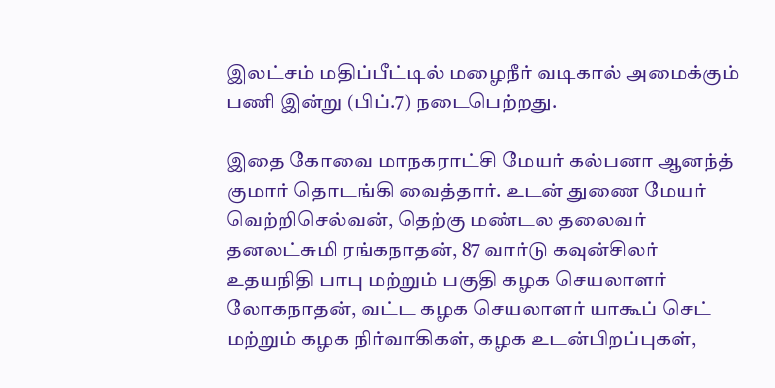இலட்சம் மதிப்பீட்டில் மழைநீர் வடிகால் அமைக்கும் பணி இன்று (பிப்.7) நடைபெற்றது.

இதை கோவை மாநகராட்சி மேயர் கல்பனா ஆனந்த் குமார் தொடங்கி வைத்தார். உடன் துணை மேயர் வெற்றிசெல்வன், தெற்கு மண்டல தலைவர் தனலட்சுமி ரங்கநாதன், 87 வார்டு கவுன்சிலர் உதயநிதி பாபு மற்றும் பகுதி கழக செயலாளர் லோகநாதன், வட்ட கழக செயலாளர் யாகூப் செட் மற்றும் கழக நிர்வாகிகள், கழக உடன்பிறப்புகள்,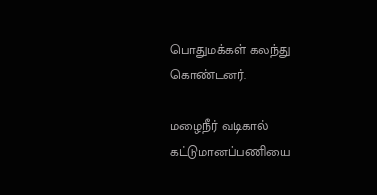பொதுமக்கள் கலந்து கொண்டனர்.

மழைநீர் வடிகால் கட்டுமானப்பணியை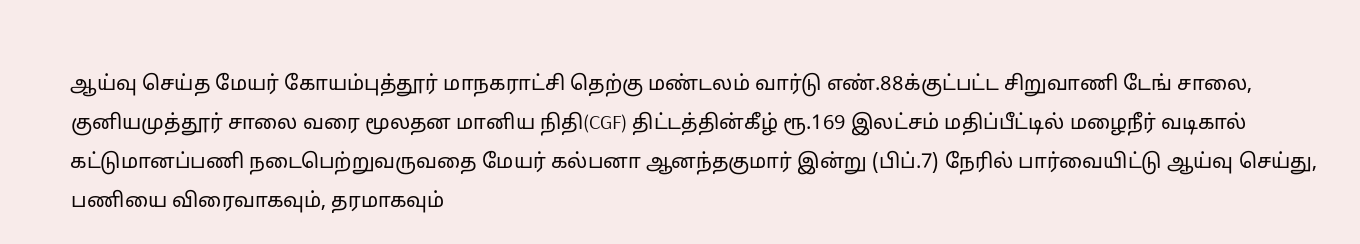ஆய்வு செய்த மேயர் கோயம்புத்தூர் மாநகராட்சி தெற்கு மண்டலம் வார்டு எண்.88க்குட்பட்ட சிறுவாணி டேங் சாலை, குனியமுத்தூர் சாலை வரை மூலதன மானிய நிதி(CGF) திட்டத்தின்கீழ் ரூ.169 இலட்சம் மதிப்பீட்டில் மழைநீர் வடிகால் கட்டுமானப்பணி நடைபெற்றுவருவதை மேயர் கல்பனா ஆனந்தகுமார் இன்று (பிப்.7) நேரில் பார்வையிட்டு ஆய்வு செய்து, பணியை விரைவாகவும், தரமாகவும்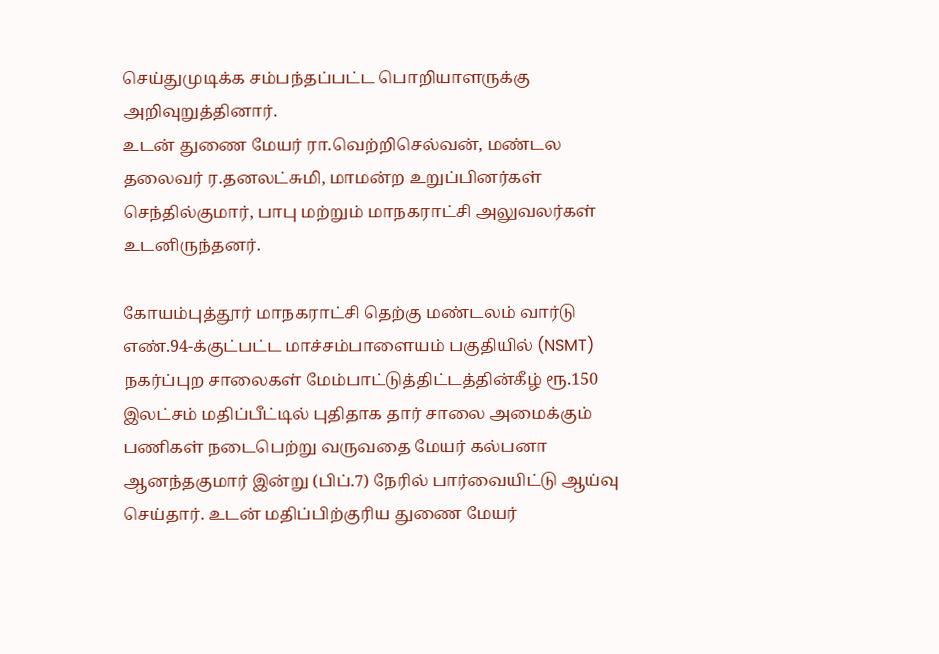செய்துமுடிக்க சம்பந்தப்பட்ட பொறியாளருக்கு அறிவுறுத்தினார்.
உடன் துணை மேயர் ரா.வெற்றிசெல்வன், மண்டல தலைவர் ர.தனலட்சுமி, மாமன்ற உறுப்பினர்கள் செந்தில்குமார், பாபு மற்றும் மாநகராட்சி அலுவலர்கள் உடனிருந்தனர்.

கோயம்புத்தூர் மாநகராட்சி தெற்கு மண்டலம் வார்டு எண்.94-க்குட்பட்ட மாச்சம்பாளையம் பகுதியில் (NSMT) நகர்ப்புற சாலைகள் மேம்பாட்டுத்திட்டத்தின்கீழ் ரூ.150 இலட்சம் மதிப்பீட்டில் புதிதாக தார் சாலை அமைக்கும் பணிகள் நடைபெற்று வருவதை மேயர் கல்பனா ஆனந்தகுமார் இன்று (பிப்.7) நேரில் பார்வையிட்டு ஆய்வு செய்தார். உடன் மதிப்பிற்குரிய துணை மேயர்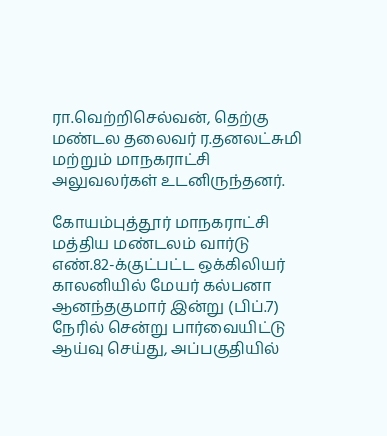ரா.வெற்றிசெல்வன், தெற்கு மண்டல தலைவர் ர.தனலட்சுமி மற்றும் மாநகராட்சி அலுவலர்கள் உடனிருந்தனர்.

கோயம்புத்தூர் மாநகராட்சி மத்திய மண்டலம் வார்டு எண்.82-க்குட்பட்ட ஒக்கிலியர் காலனியில் மேயர் கல்பனா ஆனந்தகுமார் இன்று (பிப்.7) நேரில் சென்று பார்வையிட்டு ஆய்வு செய்து, அப்பகுதியில்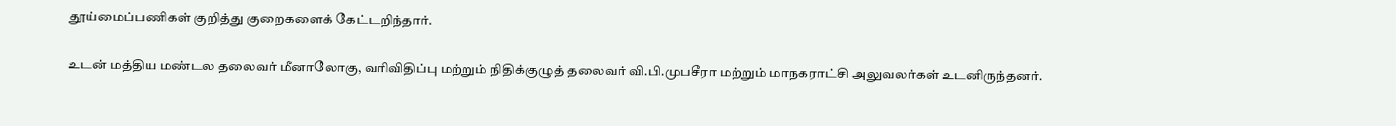தூய்மைப்பணிகள் குறித்து குறைகளைக் கேட்டறிந்தார்.

உடன் மத்திய மண்டல தலைவர் மீனாலோகு, வரிவிதிப்பு மற்றும் நிதிக்குழுத் தலைவர் வி.பி.முபசீரா மற்றும் மாநகராட்சி அலுவலர்கள் உடனிருந்தனர்.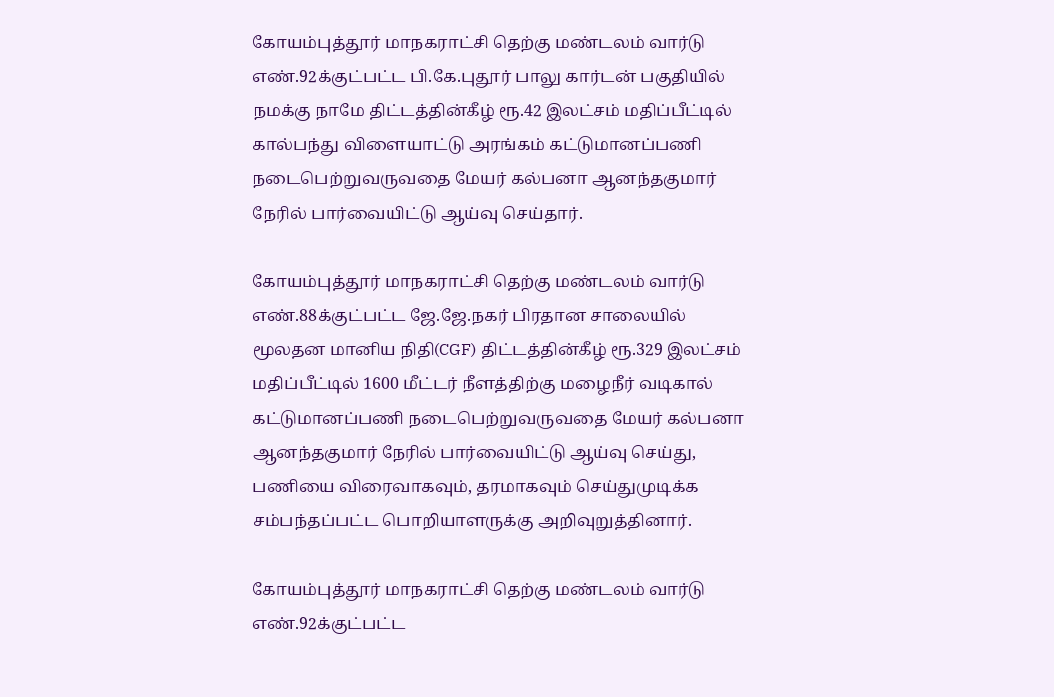கோயம்புத்தூர் மாநகராட்சி தெற்கு மண்டலம் வார்டு எண்.92க்குட்பட்ட பி.கே.புதூர் பாலு கார்டன் பகுதியில் நமக்கு நாமே திட்டத்தின்கீழ் ரூ.42 இலட்சம் மதிப்பீட்டில் கால்பந்து விளையாட்டு அரங்கம் கட்டுமானப்பணி நடைபெற்றுவருவதை மேயர் கல்பனா ஆனந்தகுமார் நேரில் பார்வையிட்டு ஆய்வு செய்தார்.

கோயம்புத்தூர் மாநகராட்சி தெற்கு மண்டலம் வார்டு எண்.88க்குட்பட்ட ஜே.ஜே.நகர் பிரதான சாலையில் மூலதன மானிய நிதி(CGF) திட்டத்தின்கீழ் ரூ.329 இலட்சம் மதிப்பீட்டில் 1600 மீட்டர் நீளத்திற்கு மழைநீர் வடிகால் கட்டுமானப்பணி நடைபெற்றுவருவதை மேயர் கல்பனா ஆனந்தகுமார் நேரில் பார்வையிட்டு ஆய்வு செய்து, பணியை விரைவாகவும், தரமாகவும் செய்துமுடிக்க சம்பந்தப்பட்ட பொறியாளருக்கு அறிவுறுத்தினார்.

கோயம்புத்தூர் மாநகராட்சி தெற்கு மண்டலம் வார்டு எண்.92க்குட்பட்ட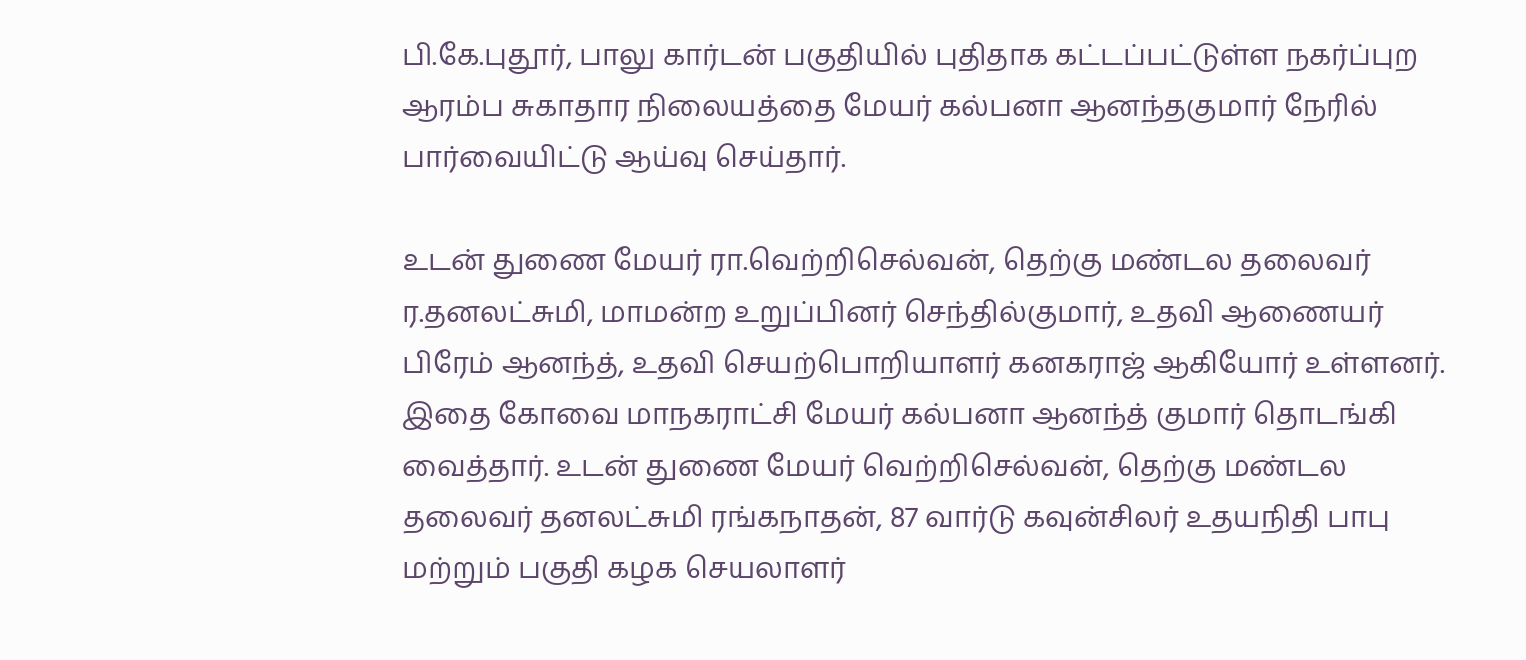பி.கே.புதூர், பாலு கார்டன் பகுதியில் புதிதாக கட்டப்பட்டுள்ள நகர்ப்புற ஆரம்ப சுகாதார நிலையத்தை மேயர் கல்பனா ஆனந்தகுமார் நேரில் பார்வையிட்டு ஆய்வு செய்தார்.

உடன் துணை மேயர் ரா.வெற்றிசெல்வன், தெற்கு மண்டல தலைவர் ர.தனலட்சுமி, மாமன்ற உறுப்பினர் செந்தில்குமார், உதவி ஆணையர் பிரேம் ஆனந்த், உதவி செயற்பொறியாளர் கனகராஜ் ஆகியோர் உள்ளனர்.
இதை கோவை மாநகராட்சி மேயர் கல்பனா ஆனந்த் குமார் தொடங்கி வைத்தார். உடன் துணை மேயர் வெற்றிசெல்வன், தெற்கு மண்டல தலைவர் தனலட்சுமி ரங்கநாதன், 87 வார்டு கவுன்சிலர் உதயநிதி பாபு மற்றும் பகுதி கழக செயலாளர்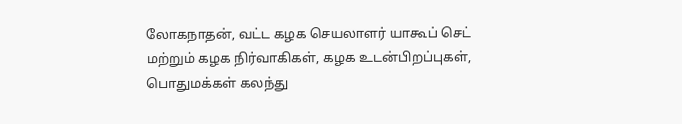லோகநாதன், வட்ட கழக செயலாளர் யாகூப் செட் மற்றும் கழக நிர்வாகிகள், கழக உடன்பிறப்புகள், பொதுமக்கள் கலந்து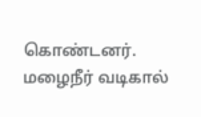கொண்டனர்.
மழைநீர் வடிகால்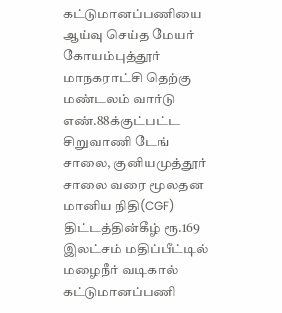கட்டுமானப்பணியை ஆய்வு செய்த மேயர் கோயம்புத்தூர் மாநகராட்சி தெற்கு மண்டலம் வார்டு எண்.88க்குட்பட்ட சிறுவாணி டேங் சாலை, குனியமுத்தூர் சாலை வரை மூலதன மானிய நிதி(CGF) திட்டத்தின்கீழ் ரூ.169 இலட்சம் மதிப்பீட்டில் மழைநீர் வடிகால் கட்டுமானப்பணி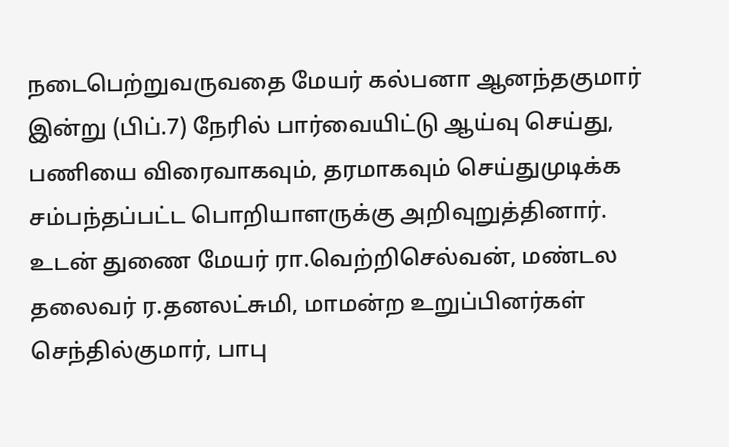நடைபெற்றுவருவதை மேயர் கல்பனா ஆனந்தகுமார் இன்று (பிப்.7) நேரில் பார்வையிட்டு ஆய்வு செய்து, பணியை விரைவாகவும், தரமாகவும் செய்துமுடிக்க சம்பந்தப்பட்ட பொறியாளருக்கு அறிவுறுத்தினார்.
உடன் துணை மேயர் ரா.வெற்றிசெல்வன், மண்டல தலைவர் ர.தனலட்சுமி, மாமன்ற உறுப்பினர்கள் செந்தில்குமார், பாபு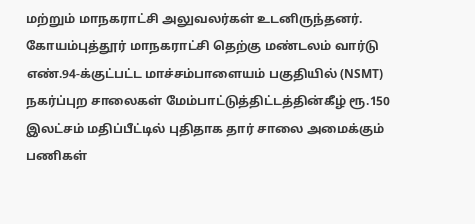மற்றும் மாநகராட்சி அலுவலர்கள் உடனிருந்தனர்.
கோயம்புத்தூர் மாநகராட்சி தெற்கு மண்டலம் வார்டு எண்.94-க்குட்பட்ட மாச்சம்பாளையம் பகுதியில் (NSMT) நகர்ப்புற சாலைகள் மேம்பாட்டுத்திட்டத்தின்கீழ் ரூ.150 இலட்சம் மதிப்பீட்டில் புதிதாக தார் சாலை அமைக்கும் பணிகள்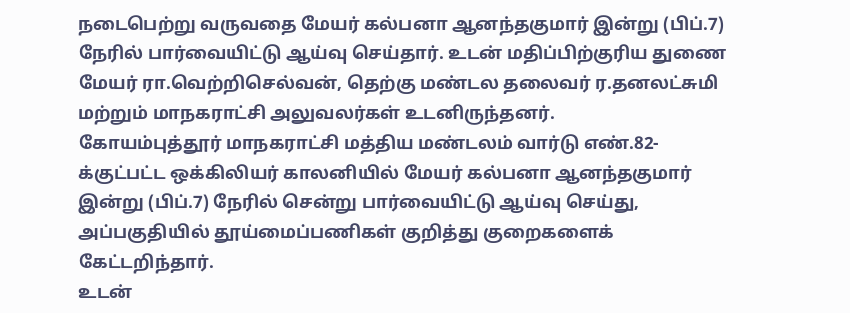நடைபெற்று வருவதை மேயர் கல்பனா ஆனந்தகுமார் இன்று (பிப்.7) நேரில் பார்வையிட்டு ஆய்வு செய்தார். உடன் மதிப்பிற்குரிய துணை மேயர் ரா.வெற்றிசெல்வன், தெற்கு மண்டல தலைவர் ர.தனலட்சுமி மற்றும் மாநகராட்சி அலுவலர்கள் உடனிருந்தனர்.
கோயம்புத்தூர் மாநகராட்சி மத்திய மண்டலம் வார்டு எண்.82-க்குட்பட்ட ஒக்கிலியர் காலனியில் மேயர் கல்பனா ஆனந்தகுமார் இன்று (பிப்.7) நேரில் சென்று பார்வையிட்டு ஆய்வு செய்து, அப்பகுதியில் தூய்மைப்பணிகள் குறித்து குறைகளைக் கேட்டறிந்தார்.
உடன்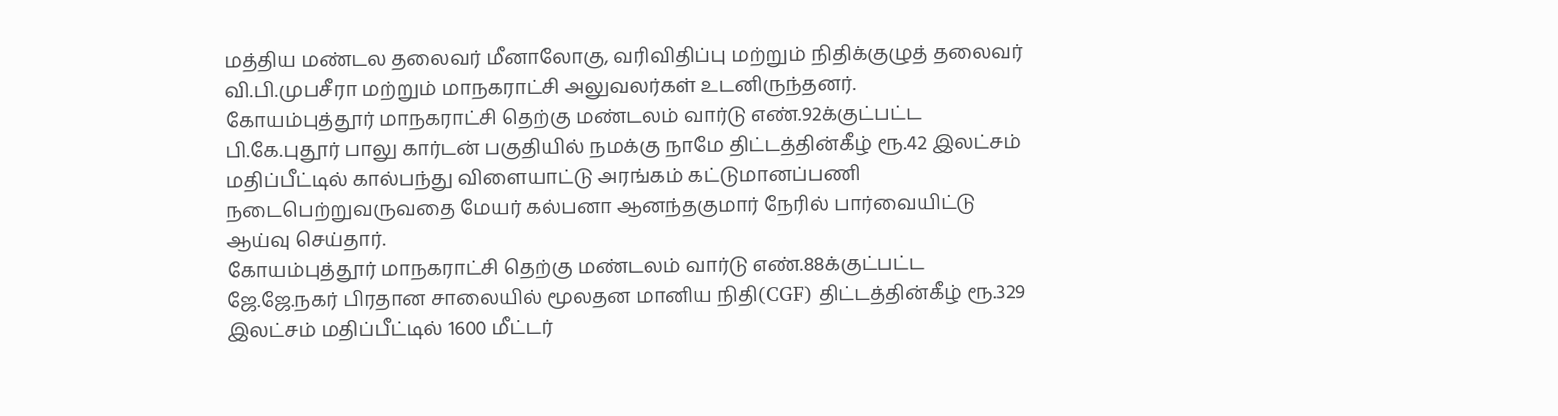மத்திய மண்டல தலைவர் மீனாலோகு, வரிவிதிப்பு மற்றும் நிதிக்குழுத் தலைவர் வி.பி.முபசீரா மற்றும் மாநகராட்சி அலுவலர்கள் உடனிருந்தனர்.
கோயம்புத்தூர் மாநகராட்சி தெற்கு மண்டலம் வார்டு எண்.92க்குட்பட்ட பி.கே.புதூர் பாலு கார்டன் பகுதியில் நமக்கு நாமே திட்டத்தின்கீழ் ரூ.42 இலட்சம் மதிப்பீட்டில் கால்பந்து விளையாட்டு அரங்கம் கட்டுமானப்பணி நடைபெற்றுவருவதை மேயர் கல்பனா ஆனந்தகுமார் நேரில் பார்வையிட்டு ஆய்வு செய்தார்.
கோயம்புத்தூர் மாநகராட்சி தெற்கு மண்டலம் வார்டு எண்.88க்குட்பட்ட ஜே.ஜே.நகர் பிரதான சாலையில் மூலதன மானிய நிதி(CGF) திட்டத்தின்கீழ் ரூ.329 இலட்சம் மதிப்பீட்டில் 1600 மீட்டர்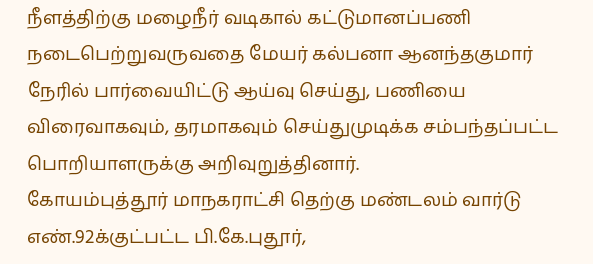நீளத்திற்கு மழைநீர் வடிகால் கட்டுமானப்பணி நடைபெற்றுவருவதை மேயர் கல்பனா ஆனந்தகுமார் நேரில் பார்வையிட்டு ஆய்வு செய்து, பணியை விரைவாகவும், தரமாகவும் செய்துமுடிக்க சம்பந்தப்பட்ட பொறியாளருக்கு அறிவுறுத்தினார்.
கோயம்புத்தூர் மாநகராட்சி தெற்கு மண்டலம் வார்டு எண்.92க்குட்பட்ட பி.கே.புதூர்,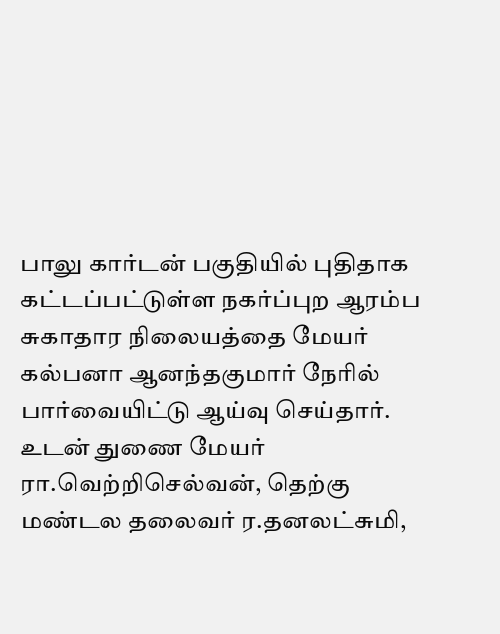பாலு கார்டன் பகுதியில் புதிதாக கட்டப்பட்டுள்ள நகர்ப்புற ஆரம்ப சுகாதார நிலையத்தை மேயர் கல்பனா ஆனந்தகுமார் நேரில் பார்வையிட்டு ஆய்வு செய்தார்.
உடன் துணை மேயர் ரா.வெற்றிசெல்வன், தெற்கு மண்டல தலைவர் ர.தனலட்சுமி,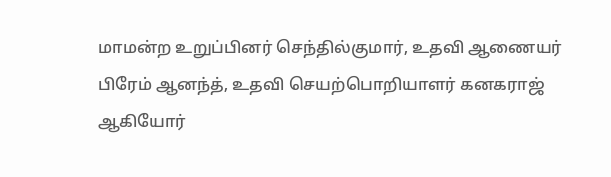மாமன்ற உறுப்பினர் செந்தில்குமார், உதவி ஆணையர் பிரேம் ஆனந்த், உதவி செயற்பொறியாளர் கனகராஜ் ஆகியோர்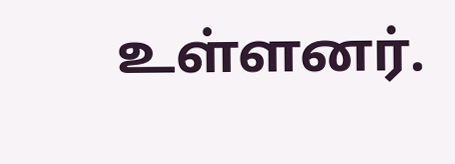உள்ளனர்.